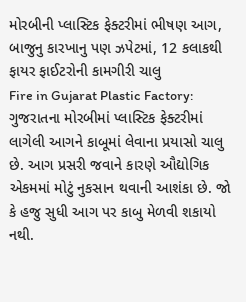મોરબીની પ્લાસ્ટિક ફેક્ટરીમાં ભીષણ આગ, બાજુનુ કારખાનુ પણ ઝપેટમાં, 12 કલાકથી ફાયર ફાઈટરોની કામગીરી ચાલુ
Fire in Gujarat Plastic Factory: ગુજરાતના મોરબીમાં પ્લાસ્ટિક ફેક્ટરીમાં લાગેલી આગને કાબૂમાં લેવાના પ્રયાસો ચાલુ છે. આગ પ્રસરી જવાને કારણે ઔદ્યોગિક એકમમાં મોટું નુકસાન થવાની આશંકા છે. જો કે હજુ સુધી આગ પર કાબુ મેળવી શકાયો નથી.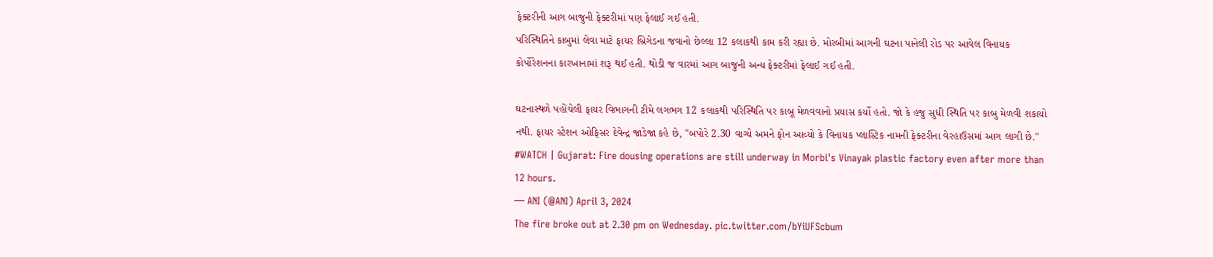ફેક્ટરીની આગ બાજુની ફેક્ટરીમાં પણ ફેલાઈ ગઈ હતી.
પરિસ્થિતિને કાબુમાં લેવા માટે ફાયર બ્રિગેડના જવાનો છેલ્લા 12 કલાકથી કામ કરી રહ્યા છે. મોરબીમાં આગની ઘટના પાનેલી રોડ પર આવેલ વિનાયક કોર્પોરેશનના કારખાનામાં શરૂ થઈ હતી. થોડી જ વારમાં આગ બાજુની અન્ય ફેક્ટરીમાં ફેલાઈ ગઈ હતી.

ઘટનાસ્થળે પહોંચેલી ફાયર વિભાગની ટીમે લગભગ 12 કલાકથી પરિસ્થિતિ પર કાબૂ મેળવવાનો પ્રયાસ કર્યો હતો. જો કે હજુ સુધી સ્થિતિ પર કાબુ મેળવી શકાયો નથી. ફાયર સ્ટેશન ઓફિસર દેવેન્દ્ર જાડેજા કહે છે, "બપોરે 2.30 વાગ્યે અમને ફોન આવ્યો કે વિનાયક પ્લાસ્ટિક નામની ફેક્ટરીના વેરહાઉસમાં આગ લાગી છે.''
#WATCH | Gujarat: Fire dousing operations are still underway in Morbi's Vinayak plastic factory even after more than 12 hours.
— ANI (@ANI) April 3, 2024
The fire broke out at 2.30 pm on Wednesday. pic.twitter.com/bYiUFScbum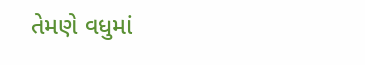તેમણે વધુમાં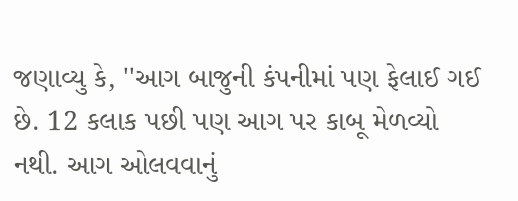જણાવ્યુ કે, ''આગ બાજુની કંપનીમાં પણ ફેલાઈ ગઈ છે. 12 કલાક પછી પણ આગ પર કાબૂ મેળવ્યો નથી. આગ ઓલવવાનું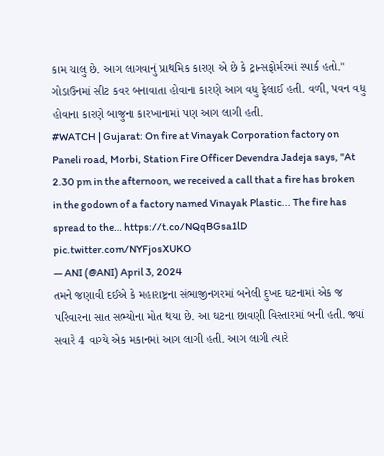કામ ચાલુ છે. આગ લાગવાનું પ્રાથમિક કારણ એ છે કે ટ્રાન્સફોર્મરમાં સ્પાર્ક હતો." ગોડાઉનમાં સીટ કવર બનાવાતા હોવાના કારણે આગ વધુ ફેલાઈ હતી. વળી, પવન વધુ હોવાના કારણે બાજુના કારખાનામાં પણ આગ લાગી હતી.
#WATCH | Gujarat: On fire at Vinayak Corporation factory on Paneli road, Morbi, Station Fire Officer Devendra Jadeja says, "At 2.30 pm in the afternoon, we received a call that a fire has broken in the godown of a factory named Vinayak Plastic... The fire has spread to the… https://t.co/NQqBGsa1lD pic.twitter.com/NYFjosXUKO
— ANI (@ANI) April 3, 2024
તમને જણાવી દઈએ કે મહારાષ્ટ્રના સંભાજીનગરમાં બનેલી દુખદ ઘટનામાં એક જ પરિવારના સાત સભ્યોના મોત થયા છે. આ ઘટના છાવણી વિસ્તારમાં બની હતી. જ્યાં સવારે 4 વાગ્યે એક મકાનમાં આગ લાગી હતી. આગ લાગી ત્યારે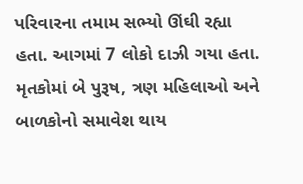પરિવારના તમામ સભ્યો ઊંઘી રહ્યા હતા. આગમાં 7 લોકો દાઝી ગયા હતા. મૃતકોમાં બે પુરૂષ, ત્રણ મહિલાઓ અને બાળકોનો સમાવેશ થાય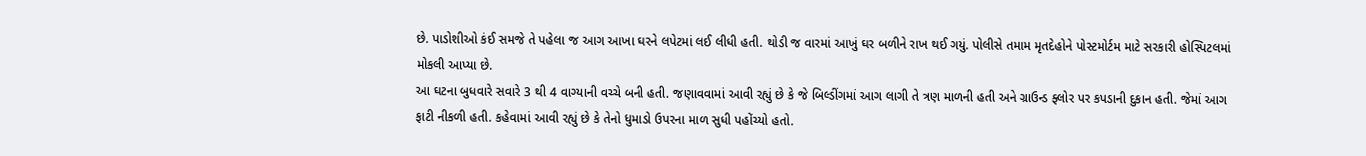છે. પાડોશીઓ કંઈ સમજે તે પહેલા જ આગ આખા ઘરને લપેટમાં લઈ લીધી હતી. થોડી જ વારમાં આખું ઘર બળીને રાખ થઈ ગયું. પોલીસે તમામ મૃતદેહોને પોસ્ટમોર્ટમ માટે સરકારી હોસ્પિટલમાં મોકલી આપ્યા છે.
આ ઘટના બુધવારે સવારે 3 થી 4 વાગ્યાની વચ્ચે બની હતી. જણાવવામાં આવી રહ્યું છે કે જે બિલ્ડીંગમાં આગ લાગી તે ત્રણ માળની હતી અને ગ્રાઉન્ડ ફ્લોર પર કપડાની દુકાન હતી. જેમાં આગ ફાટી નીકળી હતી. કહેવામાં આવી રહ્યું છે કે તેનો ધુમાડો ઉપરના માળ સુધી પહોંચ્યો હતો.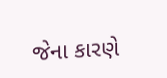જેના કારણે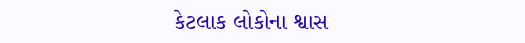કેટલાક લોકોના શ્વાસ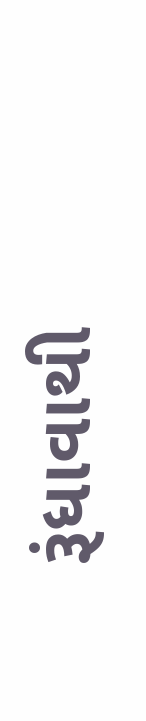રૂંધાવાથી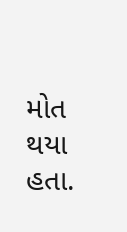મોત થયા હતા.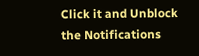Click it and Unblock the Notifications